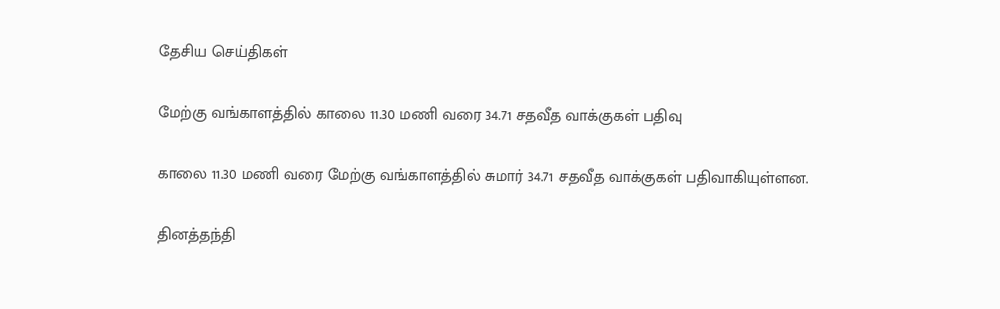தேசிய செய்திகள்

மேற்கு வங்காளத்தில் காலை 11.30 மணி வரை 34.71 சதவீத வாக்குகள் பதிவு

காலை 11.30 மணி வரை மேற்கு வங்காளத்தில் சுமார் 34.71 சதவீத வாக்குகள் பதிவாகியுள்ளன.

தினத்தந்தி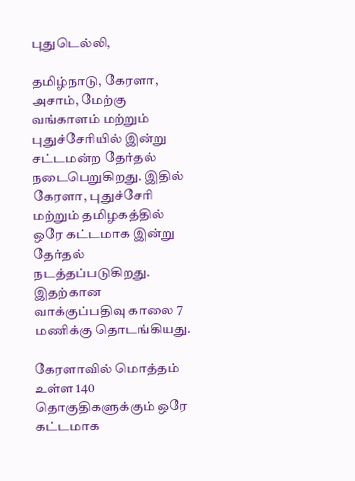புதுடெல்லி,

தமிழ்நாடு, கேரளா, அசாம், மேற்கு வங்காளம் மற்றும் புதுச்சேரியில் இன்று சட்டமன்ற தேர்தல் நடைபெறுகிறது. இதில் கேரளா, புதுச்சேரி மற்றும் தமிழகத்தில் ஒரே கட்டமாக இன்று தேர்தல் நடத்தப்படுகிறது. இதற்கான வாக்குப்பதிவு காலை 7 மணிக்கு தொடங்கியது.

கேரளாவில் மொத்தம் உள்ள 140 தொகுதிகளுக்கும் ஒரே கட்டமாக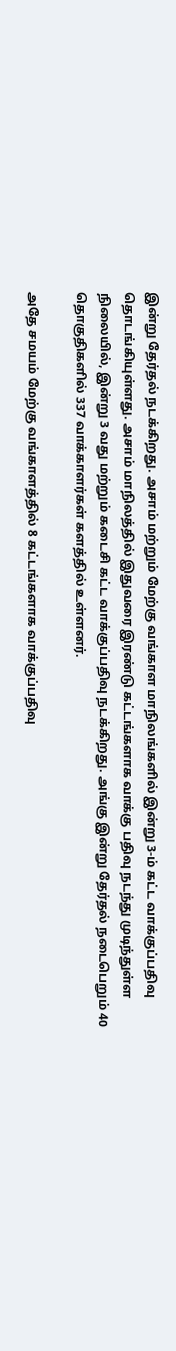இன்று தேர்தல் நடக்கிறது. அசாம் மற்றும் மேற்கு வங்காள மாநிலங்களில் இன்று 3-ம் கட்ட வாக்குப்பதிவு தொடங்கியுள்ளது. அசாம் மாநிலத்தில் இதுவரை இரண்டு கட்டங்களாக வாக்கு பதிவு நடந்து முடிந்துள்ள நிலையில், இன்று 3 வது மற்றும் கடைசி கட்ட வாக்குப்பதிவு நடக்கிறது. அங்கு இன்று தேர்தல் நடைபெறும் 40 தொகுதிகளில் 337 வாக்காளர்கள் களத்தில் உள்ளனர்.

அதே சமயம் மேற்கு வங்காளத்தில் 8 கட்டங்களாக வாக்குப்பதிவு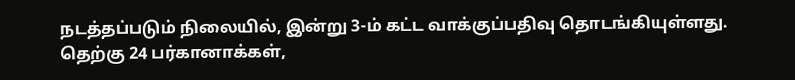நடத்தப்படும் நிலையில், இன்று 3-ம் கட்ட வாக்குப்பதிவு தொடங்கியுள்ளது. தெற்கு 24 பர்கானாக்கள்,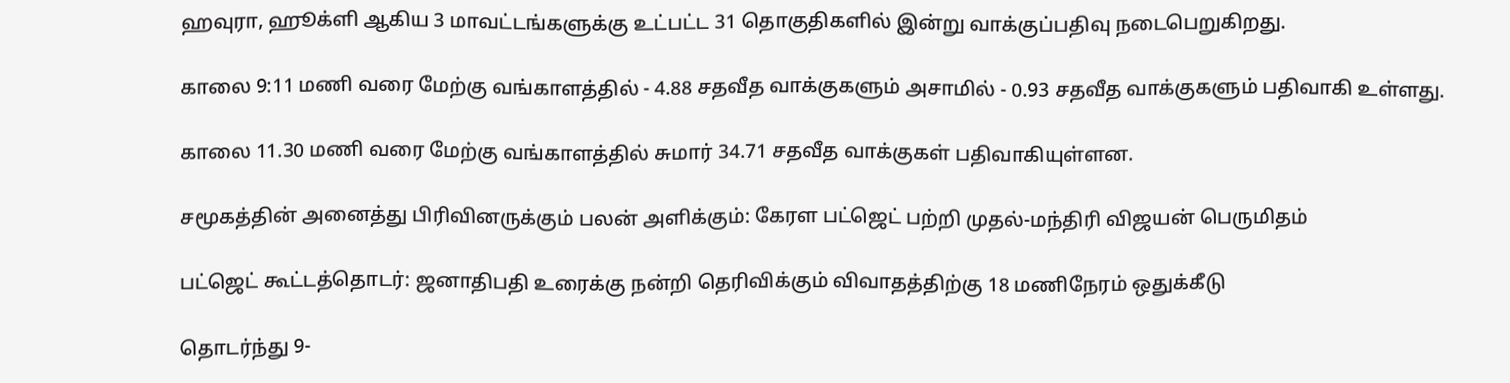ஹவுரா, ஹூக்ளி ஆகிய 3 மாவட்டங்களுக்கு உட்பட்ட 31 தொகுதிகளில் இன்று வாக்குப்பதிவு நடைபெறுகிறது.

காலை 9:11 மணி வரை மேற்கு வங்காளத்தில் - 4.88 சதவீத வாக்குகளும் அசாமில் - 0.93 சதவீத வாக்குகளும் பதிவாகி உள்ளது.

காலை 11.30 மணி வரை மேற்கு வங்காளத்தில் சுமார் 34.71 சதவீத வாக்குகள் பதிவாகியுள்ளன.

சமூகத்தின் அனைத்து பிரிவினருக்கும் பலன் அளிக்கும்: கேரள பட்ஜெட் பற்றி முதல்-மந்திரி விஜயன் பெருமிதம்

பட்ஜெட் கூட்டத்தொடர்: ஜனாதிபதி உரைக்கு நன்றி தெரிவிக்கும் விவாதத்திற்கு 18 மணிநேரம் ஒதுக்கீடு

தொடர்ந்து 9-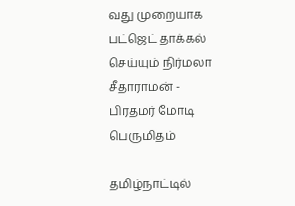வது முறையாக பட்ஜெட் தாக்கல் செய்யும் நிர்மலா சீதாராமன் - பிரதமர் மோடி பெருமிதம்

தமிழ்நாட்டில்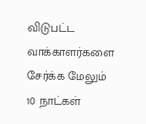விடுபட்ட வாக்காளர்களை சேர்க்க மேலும் 10 நாட்கள்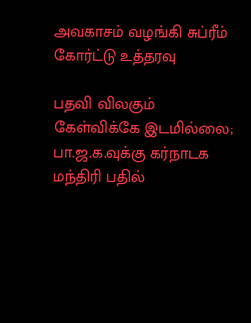அவகாசம் வழங்கி சுப்ரீம் கோர்ட்டு உத்தரவு

பதவி விலகும் கேள்விக்கே இடமில்லை; பா.ஜ.க.வுக்கு கர்நாடக மந்திரி பதில்